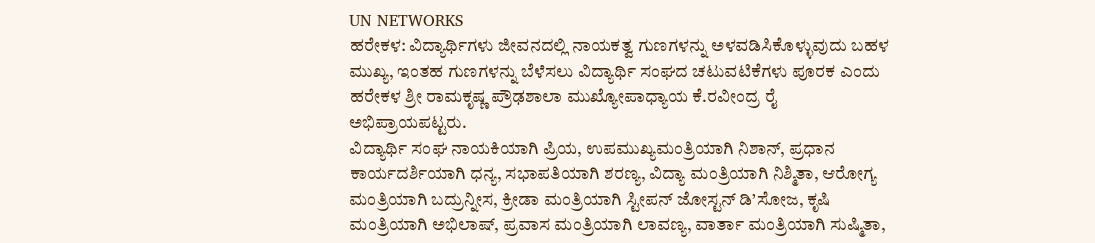UN NETWORKS
ಹರೇಕಳ: ವಿದ್ಯಾರ್ಥಿಗಳು ಜೀವನದಲ್ಲಿ ನಾಯಕತ್ವ ಗುಣಗಳನ್ನು ಅಳವಡಿಸಿಕೊಳ್ಳುವುದು ಬಹಳ ಮುಖ್ಯ, ಇಂತಹ ಗುಣಗಳನ್ನು ಬೆಳೆಸಲು ವಿದ್ಯಾರ್ಥಿ ಸಂಘದ ಚಟುವಟಿಕೆಗಳು ಪೂರಕ ಎಂದು ಹರೇಕಳ ಶ್ರೀ ರಾಮಕೃಷ್ಣ ಪ್ರೌಢಶಾಲಾ ಮುಖ್ಯೋಪಾಧ್ಯಾಯ ಕೆ.ರವೀಂದ್ರ ರೈ ಅಭಿಪ್ರಾಯಪಟ್ಟರು.
ವಿದ್ಯಾರ್ಥಿ ಸಂಘ ನಾಯಕಿಯಾಗಿ ಪ್ರಿಯ, ಉಪಮುಖ್ಯಮಂತ್ರಿಯಾಗಿ ನಿಶಾನ್, ಪ್ರಧಾನ ಕಾರ್ಯದರ್ಶಿಯಾಗಿ ಧನ್ಯ, ಸಭಾಪತಿಯಾಗಿ ಶರಣ್ಯ, ವಿದ್ಯಾ ಮಂತ್ರಿಯಾಗಿ ನಿಶ್ಮಿತಾ, ಆರೋಗ್ಯ ಮಂತ್ರಿಯಾಗಿ ಬದ್ರುನ್ನೀಸ, ಕ್ರೀಡಾ ಮಂತ್ರಿಯಾಗಿ ಸ್ಟೀಪನ್ ಜೋಸ್ಟನ್ ಡಿ’ಸೋಜ, ಕೃಷಿ ಮಂತ್ರಿಯಾಗಿ ಅಭಿಲಾಷ್, ಪ್ರವಾಸ ಮಂತ್ರಿಯಾಗಿ ಲಾವಣ್ಯ, ವಾರ್ತಾ ಮಂತ್ರಿಯಾಗಿ ಸುಷ್ಮಿತಾ,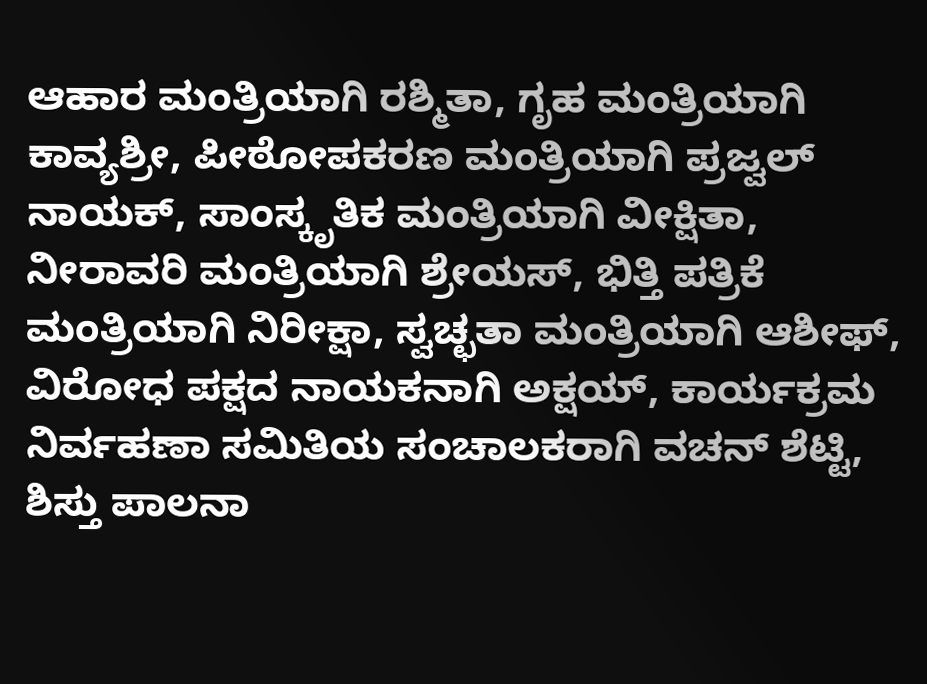ಆಹಾರ ಮಂತ್ರಿಯಾಗಿ ರಶ್ಮಿತಾ, ಗೃಹ ಮಂತ್ರಿಯಾಗಿ ಕಾವ್ಯಶ್ರೀ, ಪೀಠೋಪಕರಣ ಮಂತ್ರಿಯಾಗಿ ಪ್ರಜ್ವಲ್ ನಾಯಕ್, ಸಾಂಸ್ಕೃತಿಕ ಮಂತ್ರಿಯಾಗಿ ವೀಕ್ಷಿತಾ, ನೀರಾವರಿ ಮಂತ್ರಿಯಾಗಿ ಶ್ರೇಯಸ್, ಭಿತ್ತಿ ಪತ್ರಿಕೆ ಮಂತ್ರಿಯಾಗಿ ನಿರೀಕ್ಷಾ, ಸ್ವಚ್ಛತಾ ಮಂತ್ರಿಯಾಗಿ ಆಶೀಫ್, ವಿರೋಧ ಪಕ್ಷದ ನಾಯಕನಾಗಿ ಅಕ್ಷಯ್, ಕಾರ್ಯಕ್ರಮ ನಿರ್ವಹಣಾ ಸಮಿತಿಯ ಸಂಚಾಲಕರಾಗಿ ವಚನ್ ಶೆಟ್ಟಿ, ಶಿಸ್ತು ಪಾಲನಾ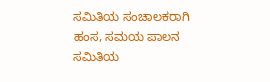ಸಮಿತಿಯ ಸಂಚಾಲಕರಾಗಿ ಹಂಸ, ಸಮಯ ಪಾಲನ ಸಮಿತಿಯ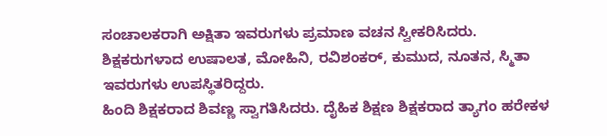ಸಂಚಾಲಕರಾಗಿ ಅಕ್ಷಿತಾ ಇವರುಗಳು ಪ್ರಮಾಣ ವಚನ ಸ್ವೀಕರಿಸಿದರು. ಶಿಕ್ಷಕರುಗಳಾದ ಉಷಾಲತ, ಮೋಹಿನಿ, ರವಿಶಂಕರ್, ಕುಮುದ, ನೂತನ, ಸ್ಮಿತಾ ಇವರುಗಳು ಉಪಸ್ಥಿತರಿದ್ದರು.
ಹಿಂದಿ ಶಿಕ್ಷಕರಾದ ಶಿವಣ್ಣ ಸ್ವಾಗತಿಸಿದರು. ದೈಹಿಕ ಶಿಕ್ಷಣ ಶಿಕ್ಷಕರಾದ ತ್ಯಾಗಂ ಹರೇಕಳ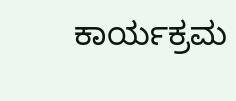ಕಾರ್ಯಕ್ರಮ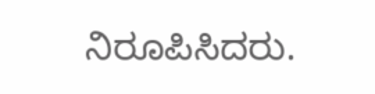ನಿರೂಪಿಸಿದರು.